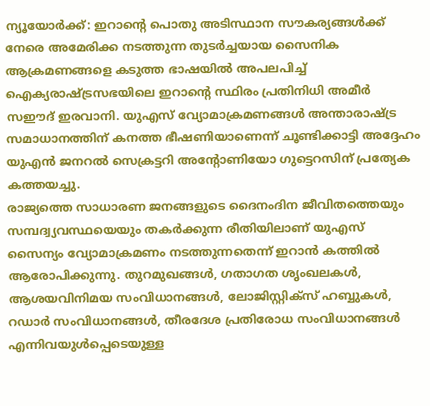ന്യൂയോർക്ക്: ഇറാന്റെ പൊതു അടിസ്ഥാന സൗകര്യങ്ങൾക്ക് നേരെ അമേരിക്ക നടത്തുന്ന തുടർച്ചയായ സൈനിക ആക്രമണങ്ങളെ കടുത്ത ഭാഷയിൽ അപലപിച്ച് ഐക്യരാഷ്ട്രസഭയിലെ ഇറാന്റെ സ്ഥിരം പ്രതിനിധി അമീർ സഈദ് ഇരവാനി. യുഎസ് വ്യോമാക്രമണങ്ങൾ അന്താരാഷ്ട്ര സമാധാനത്തിന് കനത്ത ഭീഷണിയാണെന്ന് ചൂണ്ടിക്കാട്ടി അദ്ദേഹം യുഎൻ ജനറൽ സെക്രട്ടറി അന്റോണിയോ ഗുട്ടെറസിന് പ്രത്യേക കത്തയച്ചു.
രാജ്യത്തെ സാധാരണ ജനങ്ങളുടെ ദൈനംദിന ജീവിതത്തെയും സമ്പദ്വ്യവസ്ഥയെയും തകർക്കുന്ന രീതിയിലാണ് യുഎസ് സൈന്യം വ്യോമാക്രമണം നടത്തുന്നതെന്ന് ഇറാൻ കത്തിൽ ആരോപിക്കുന്നു. തുറമുഖങ്ങൾ, ഗതാഗത ശൃംഖലകൾ, ആശയവിനിമയ സംവിധാനങ്ങൾ, ലോജിസ്റ്റിക്സ് ഹബ്ബുകൾ, റഡാർ സംവിധാനങ്ങൾ, തീരദേശ പ്രതിരോധ സംവിധാനങ്ങൾ എന്നിവയുൾപ്പെടെയുള്ള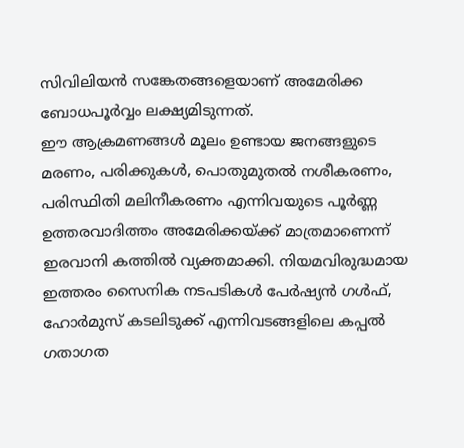സിവിലിയൻ സങ്കേതങ്ങളെയാണ് അമേരിക്ക ബോധപൂർവ്വം ലക്ഷ്യമിടുന്നത്.
ഈ ആക്രമണങ്ങൾ മൂലം ഉണ്ടായ ജനങ്ങളുടെ മരണം, പരിക്കുകൾ, പൊതുമുതൽ നശീകരണം, പരിസ്ഥിതി മലിനീകരണം എന്നിവയുടെ പൂർണ്ണ ഉത്തരവാദിത്തം അമേരിക്കയ്ക്ക് മാത്രമാണെന്ന് ഇരവാനി കത്തിൽ വ്യക്തമാക്കി. നിയമവിരുദ്ധമായ ഇത്തരം സൈനിക നടപടികൾ പേർഷ്യൻ ഗൾഫ്, ഹോർമുസ് കടലിടുക്ക് എന്നിവടങ്ങളിലെ കപ്പൽ ഗതാഗത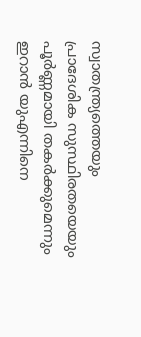സ്വാതന്ത്ര്യത്തെയും പ്രാദേശിക സുസ്ഥിരതയെയും പൂർണ്ണമായി തകർക്കുമെന്നും ഇറാൻ യുഎന്നിനെ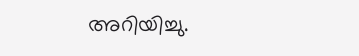അറിയിച്ചു.